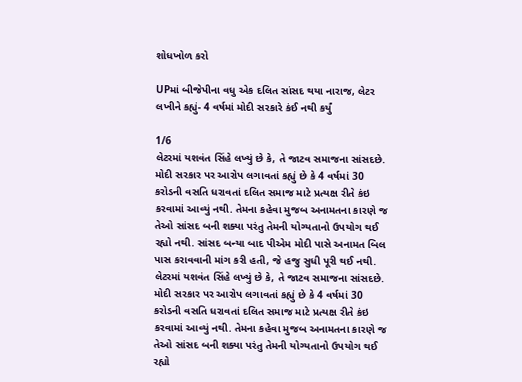શોધખોળ કરો

UPમાં બીજેપીના વધુ એક દલિત સાંસદ થયા નારાજ, લેટર લખીને કહ્યું- 4 વર્ષમાં મોદી સરકારે કંઈ નથી કર્યું

1/6
લેટરમાં યશવંત સિંહે લખ્યું છે કે, તે જાટવ સમાજના સાંસદછે. મોદી સરકાર પર આરોપ લગાવતાં કહ્યું છે કે 4 વર્ષમાં 30 કરોડની વસતિ ધરાવતાં દલિત સમાજ માટે પ્રત્યક્ષ રીતે કંઇ કરવામાં આવ્યું નથી. તેમના કહેવા મુજબ અનામતના કારણે જ તેઓ સાંસદ બની શક્યા પરંતુ તેમની યોગ્યતાનો ઉપયોગ થઈ રહ્યો નથી. સાંસદ બન્યા બાદ પીએમ મોદી પાસે અનામત બિલ પાસ કરાવવાની માંગ કરી હતી, જે હજુ સુધી પૂરી થઈ નથી.
લેટરમાં યશવંત સિંહે લખ્યું છે કે, તે જાટવ સમાજના સાંસદછે. મોદી સરકાર પર આરોપ લગાવતાં કહ્યું છે કે 4 વર્ષમાં 30 કરોડની વસતિ ધરાવતાં દલિત સમાજ માટે પ્રત્યક્ષ રીતે કંઇ કરવામાં આવ્યું નથી. તેમના કહેવા મુજબ અનામતના કારણે જ તેઓ સાંસદ બની શક્યા પરંતુ તેમની યોગ્યતાનો ઉપયોગ થઈ રહ્યો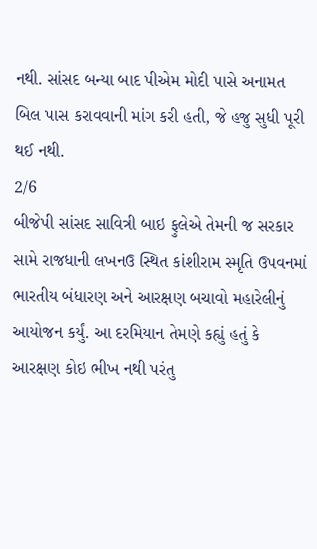નથી. સાંસદ બન્યા બાદ પીએમ મોદી પાસે અનામત બિલ પાસ કરાવવાની માંગ કરી હતી, જે હજુ સુધી પૂરી થઈ નથી.
2/6
બીજેપી સાંસદ સાવિત્રી બાઇ ફુલેએ તેમની જ સરકાર સામે રાજધાની લખનઉ સ્થિત કાંશીરામ સ્મૃતિ ઉપવનમાં ભારતીય બંધારણ અને આરક્ષણ બચાવો મહારેલીનું આયોજન કર્યું. આ દરમિયાન તેમણે કહ્યું હતું કે આરક્ષણ કોઇ ભીખ નથી પરંતુ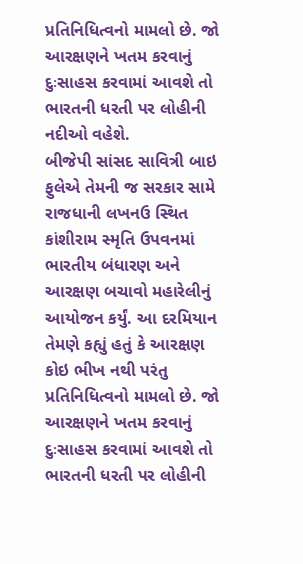પ્રતિનિધિત્વનો મામલો છે. જો આરક્ષણને ખતમ કરવાનું દુઃસાહસ કરવામાં આવશે તો ભારતની ધરતી પર લોહીની નદીઓ વહેશે.
બીજેપી સાંસદ સાવિત્રી બાઇ ફુલેએ તેમની જ સરકાર સામે રાજધાની લખનઉ સ્થિત કાંશીરામ સ્મૃતિ ઉપવનમાં ભારતીય બંધારણ અને આરક્ષણ બચાવો મહારેલીનું આયોજન કર્યું. આ દરમિયાન તેમણે કહ્યું હતું કે આરક્ષણ કોઇ ભીખ નથી પરંતુ પ્રતિનિધિત્વનો મામલો છે. જો આરક્ષણને ખતમ કરવાનું દુઃસાહસ કરવામાં આવશે તો ભારતની ધરતી પર લોહીની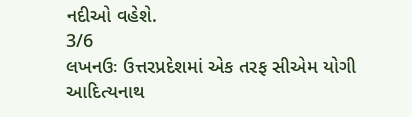નદીઓ વહેશે.
3/6
લખનઉઃ ઉત્તરપ્રદેશમાં એક તરફ સીએમ યોગી આદિત્યનાથ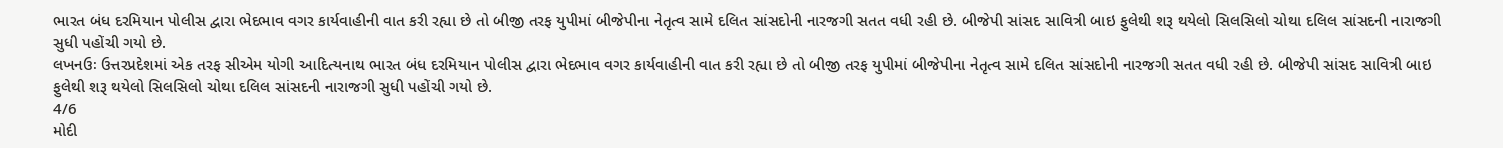ભારત બંધ દરમિયાન પોલીસ દ્વારા ભેદભાવ વગર કાર્યવાહીની વાત કરી રહ્યા છે તો બીજી તરફ યુપીમાં બીજેપીના નેતૃત્વ સામે દલિત સાંસદોની નારજગી સતત વધી રહી છે. બીજેપી સાંસદ સાવિત્રી બાઇ ફુલેથી શરૂ થયેલો સિલસિલો ચોથા દલિલ સાંસદની નારાજગી સુધી પહોંચી ગયો છે.
લખનઉઃ ઉત્તરપ્રદેશમાં એક તરફ સીએમ યોગી આદિત્યનાથ ભારત બંધ દરમિયાન પોલીસ દ્વારા ભેદભાવ વગર કાર્યવાહીની વાત કરી રહ્યા છે તો બીજી તરફ યુપીમાં બીજેપીના નેતૃત્વ સામે દલિત સાંસદોની નારજગી સતત વધી રહી છે. બીજેપી સાંસદ સાવિત્રી બાઇ ફુલેથી શરૂ થયેલો સિલસિલો ચોથા દલિલ સાંસદની નારાજગી સુધી પહોંચી ગયો છે.
4/6
મોદી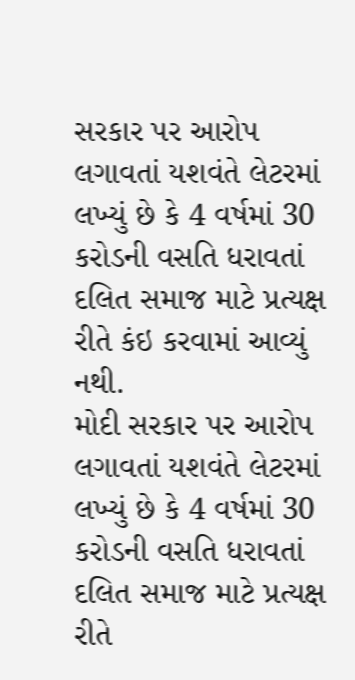સરકાર પર આરોપ લગાવતાં યશવંતે લેટરમાં લખ્યું છે કે 4 વર્ષમાં 30 કરોડની વસતિ ધરાવતાં દલિત સમાજ માટે પ્રત્યક્ષ રીતે કંઇ કરવામાં આવ્યું નથી.
મોદી સરકાર પર આરોપ લગાવતાં યશવંતે લેટરમાં લખ્યું છે કે 4 વર્ષમાં 30 કરોડની વસતિ ધરાવતાં દલિત સમાજ માટે પ્રત્યક્ષ રીતે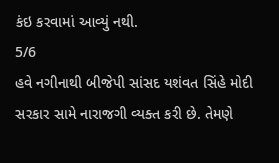કંઇ કરવામાં આવ્યું નથી.
5/6
હવે નગીનાથી બીજેપી સાંસદ યશંવત સિંહે મોદી સરકાર સામે નારાજગી વ્યક્ત કરી છે. તેમણે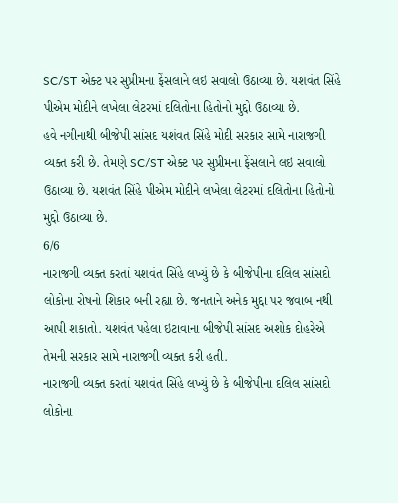SC/ST એક્ટ પર સુપ્રીમના ફેંસલાને લઇ સવાલો ઉઠાવ્યા છે. યશવંત સિંહે પીએમ મોદીને લખેલા લેટરમાં દલિતોના હિતોનો મુદ્દો ઉઠાવ્યા છે.
હવે નગીનાથી બીજેપી સાંસદ યશંવત સિંહે મોદી સરકાર સામે નારાજગી વ્યક્ત કરી છે. તેમણે SC/ST એક્ટ પર સુપ્રીમના ફેંસલાને લઇ સવાલો ઉઠાવ્યા છે. યશવંત સિંહે પીએમ મોદીને લખેલા લેટરમાં દલિતોના હિતોનો મુદ્દો ઉઠાવ્યા છે.
6/6
નારાજગી વ્યક્ત કરતાં યશવંત સિંહે લખ્યું છે કે બીજેપીના દલિલ સાંસદો લોકોના રોષનો શિકાર બની રહ્યા છે. જનતાને અનેક મુદ્દા પર જવાબ નથી આપી શકાતો. યશવંત પહેલા ઇટાવાના બીજેપી સાંસદ અશોક દોહરેએ તેમની સરકાર સામે નારાજગી વ્યક્ત કરી હતી.
નારાજગી વ્યક્ત કરતાં યશવંત સિંહે લખ્યું છે કે બીજેપીના દલિલ સાંસદો લોકોના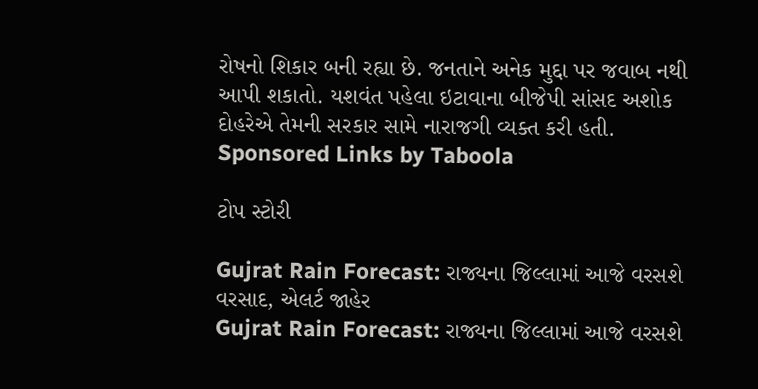રોષનો શિકાર બની રહ્યા છે. જનતાને અનેક મુદ્દા પર જવાબ નથી આપી શકાતો. યશવંત પહેલા ઇટાવાના બીજેપી સાંસદ અશોક દોહરેએ તેમની સરકાર સામે નારાજગી વ્યક્ત કરી હતી.
Sponsored Links by Taboola

ટોપ સ્ટોરી

Gujrat Rain Forecast: રાજ્યના જિલ્લામાં આજે વરસશે વરસાદ, એલર્ટ જાહેર
Gujrat Rain Forecast: રાજ્યના જિલ્લામાં આજે વરસશે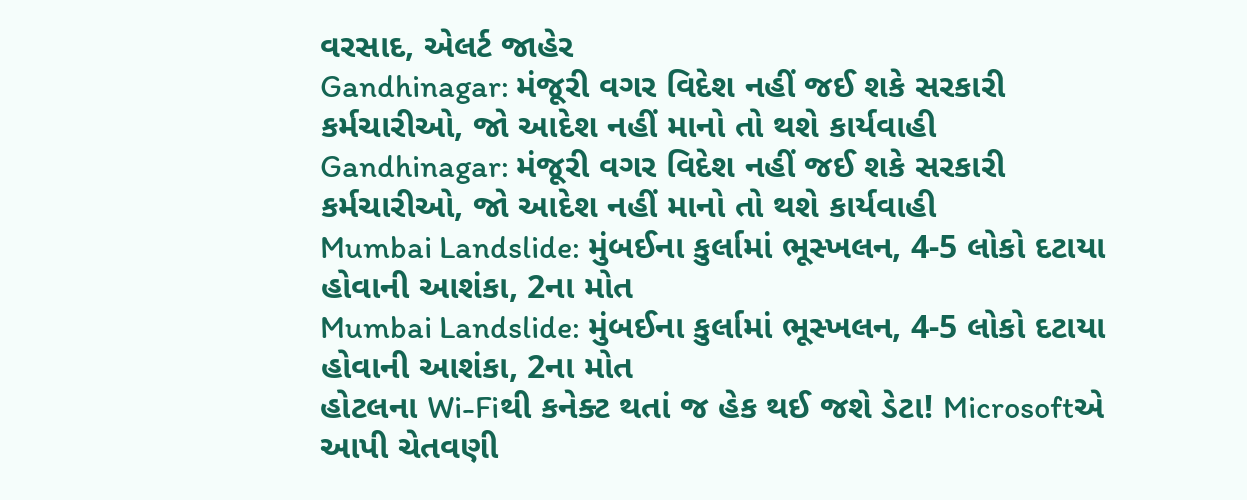વરસાદ, એલર્ટ જાહેર
Gandhinagar: મંજૂરી વગર વિદેશ નહીં જઈ શકે સરકારી કર્મચારીઓ, જો આદેશ નહીં માનો તો થશે કાર્યવાહી
Gandhinagar: મંજૂરી વગર વિદેશ નહીં જઈ શકે સરકારી કર્મચારીઓ, જો આદેશ નહીં માનો તો થશે કાર્યવાહી
Mumbai Landslide: મુંબઈના કુર્લામાં ભૂસ્ખલન, 4-5 લોકો દટાયા હોવાની આશંકા, 2ના મોત
Mumbai Landslide: મુંબઈના કુર્લામાં ભૂસ્ખલન, 4-5 લોકો દટાયા હોવાની આશંકા, 2ના મોત
હોટલના Wi-Fiથી કનેક્ટ થતાં જ હેક થઈ જશે ડેટા! Microsoftએ આપી ચેતવણી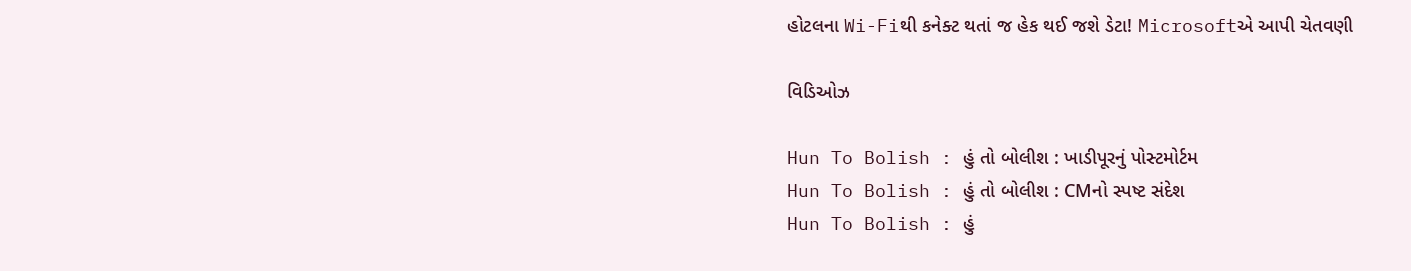હોટલના Wi-Fiથી કનેક્ટ થતાં જ હેક થઈ જશે ડેટા! Microsoftએ આપી ચેતવણી

વિડિઓઝ

Hun To Bolish : હું તો બોલીશ : ખાડીપૂરનું પોસ્ટમોર્ટમ
Hun To Bolish : હું તો બોલીશ : CMનો સ્પષ્ટ સંદેશ
Hun To Bolish : હું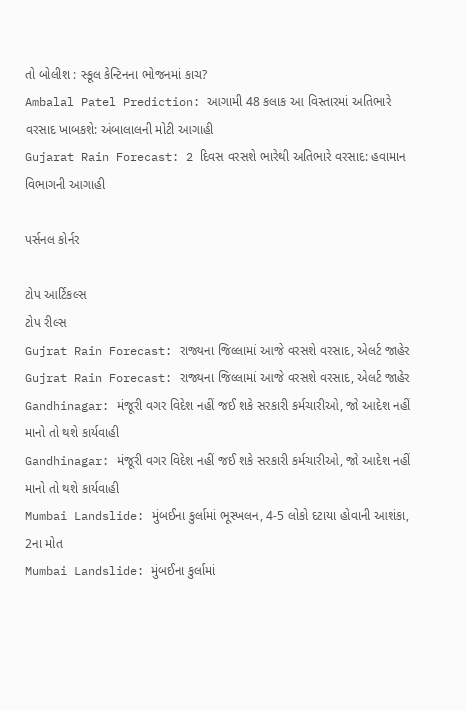તો બોલીશ : સ્કૂલ કેન્ટિનના ભોજનમાં કાચ?
Ambalal Patel Prediction: આગામી 48 કલાક આ વિસ્તારમાં અતિભારે વરસાદ ખાબકશે: અંબાલાલની મોટી આગાહી
Gujarat Rain Forecast: 2 દિવસ વરસશે ભારેથી અતિભારે વરસાદ: હવામાન વિભાગની આગાહી

પર્સનલ કોર્નર

ટોપ આર્ટિકલ્સ
ટોપ રીલ્સ
Gujrat Rain Forecast: રાજ્યના જિલ્લામાં આજે વરસશે વરસાદ, એલર્ટ જાહેર
Gujrat Rain Forecast: રાજ્યના જિલ્લામાં આજે વરસશે વરસાદ, એલર્ટ જાહેર
Gandhinagar: મંજૂરી વગર વિદેશ નહીં જઈ શકે સરકારી કર્મચારીઓ, જો આદેશ નહીં માનો તો થશે કાર્યવાહી
Gandhinagar: મંજૂરી વગર વિદેશ નહીં જઈ શકે સરકારી કર્મચારીઓ, જો આદેશ નહીં માનો તો થશે કાર્યવાહી
Mumbai Landslide: મુંબઈના કુર્લામાં ભૂસ્ખલન, 4-5 લોકો દટાયા હોવાની આશંકા, 2ના મોત
Mumbai Landslide: મુંબઈના કુર્લામાં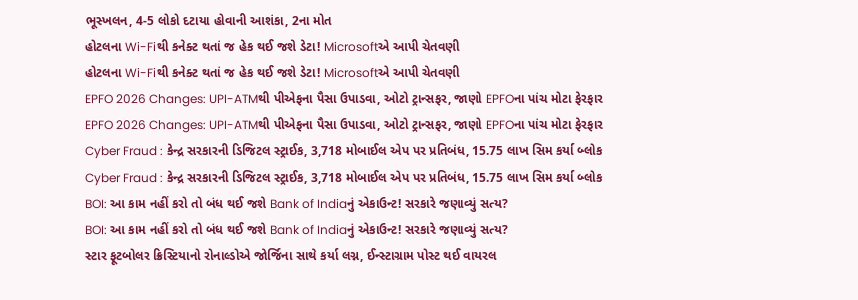ભૂસ્ખલન, 4-5 લોકો દટાયા હોવાની આશંકા, 2ના મોત
હોટલના Wi-Fiથી કનેક્ટ થતાં જ હેક થઈ જશે ડેટા! Microsoftએ આપી ચેતવણી
હોટલના Wi-Fiથી કનેક્ટ થતાં જ હેક થઈ જશે ડેટા! Microsoftએ આપી ચેતવણી
EPFO 2026 Changes: UPI-ATMથી પીએફના પૈસા ઉપાડવા, ઓટો ટ્રાન્સફર, જાણો EPFOના પાંચ મોટા ફેરફાર
EPFO 2026 Changes: UPI-ATMથી પીએફના પૈસા ઉપાડવા, ઓટો ટ્રાન્સફર, જાણો EPFOના પાંચ મોટા ફેરફાર
Cyber Fraud : કેન્દ્ર સરકારની ડિજિટલ સ્ટ્રાઈક, 3,718 મોબાઈલ એપ પર પ્રતિબંધ, 15.75 લાખ સિમ કર્યા બ્લોક
Cyber Fraud : કેન્દ્ર સરકારની ડિજિટલ સ્ટ્રાઈક, 3,718 મોબાઈલ એપ પર પ્રતિબંધ, 15.75 લાખ સિમ કર્યા બ્લોક
BOI: આ કામ નહીં કરો તો બંધ થઈ જશે Bank of Indiaનું એકાઉન્ટ! સરકારે જણાવ્યું સત્ય?
BOI: આ કામ નહીં કરો તો બંધ થઈ જશે Bank of Indiaનું એકાઉન્ટ! સરકારે જણાવ્યું સત્ય?
સ્ટાર ફૂટબોલર ક્રિસ્ટિયાનો રોનાલ્ડોએ જોર્જિના સાથે કર્યા લગ્ન, ઈન્સ્ટાગ્રામ પોસ્ટ થઈ વાયરલ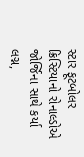સ્ટાર ફૂટબોલર ક્રિસ્ટિયાનો રોનાલ્ડોએ જોર્જિના સાથે કર્યા લગ્ન,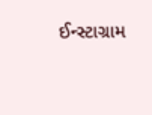ઈન્સ્ટાગ્રામ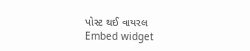પોસ્ટ થઈ વાયરલ
Embed widget